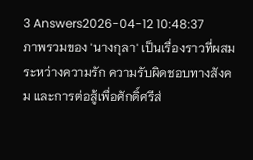3 Answers2026-04-12 10:48:37
ภาพรวมของ 'นางกุลา' เป็นเรื่องราวที่ผสมระหว่างความรัก ความรับผิดชอบทางสังคม และการต่อสู้เพื่อศักดิ์ศรีส่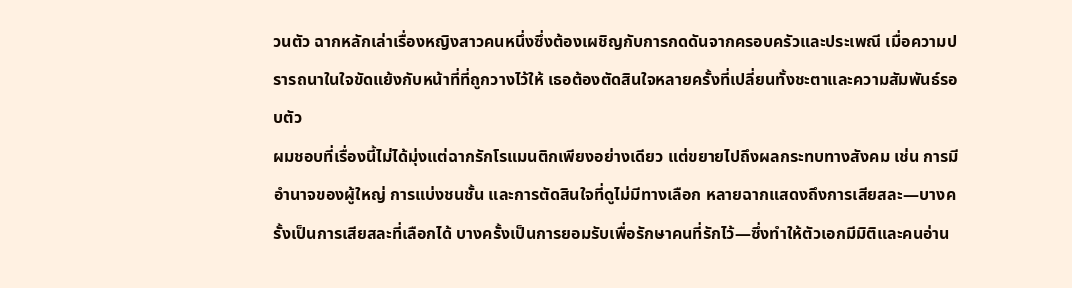วนตัว ฉากหลักเล่าเรื่องหญิงสาวคนหนึ่งซึ่งต้องเผชิญกับการกดดันจากครอบครัวและประเพณี เมื่อความปรารถนาในใจขัดแย้งกับหน้าที่ที่ถูกวางไว้ให้ เธอต้องตัดสินใจหลายครั้งที่เปลี่ยนทั้งชะตาและความสัมพันธ์รอบตัว
ผมชอบที่เรื่องนี้ไม่ได้มุ่งแต่ฉากรักโรแมนติกเพียงอย่างเดียว แต่ขยายไปถึงผลกระทบทางสังคม เช่น การมีอำนาจของผู้ใหญ่ การแบ่งชนชั้น และการตัดสินใจที่ดูไม่มีทางเลือก หลายฉากแสดงถึงการเสียสละ—บางครั้งเป็นการเสียสละที่เลือกได้ บางครั้งเป็นการยอมรับเพื่อรักษาคนที่รักไว้—ซึ่งทำให้ตัวเอกมีมิติและคนอ่าน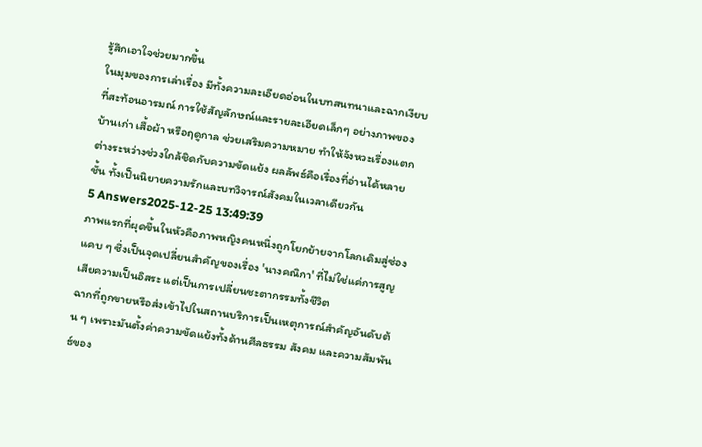รู้สึกเอาใจช่วยมากขึ้น
ในมุมของการเล่าเรื่อง มีทั้งความละเอียดอ่อนในบทสนทนาและฉากเงียบที่สะท้อนอารมณ์ การใช้สัญลักษณ์และรายละเอียดเล็กๆ อย่างภาพของบ้านเก่า เสื้อผ้า หรือฤดูกาล ช่วยเสริมความหมาย ทำให้จังหวะเรื่องแตกต่างระหว่างช่วงใกล้ชิดกับความขัดแย้ง ผลลัพธ์คือเรื่องที่อ่านได้หลายชั้น ทั้งเป็นนิยายความรักและบทวิจารณ์สังคมในเวลาเดียวกัน
5 Answers2025-12-25 13:49:39
ภาพแรกที่ผุดขึ้นในหัวคือภาพหญิงคนหนึ่งถูกโยกย้ายจากโลกเดิมสู่ซ่องแคบ ๆ ซึ่งเป็นจุดเปลี่ยนสำคัญของเรื่อง 'นางคณิกา' ที่ไม่ใช่แค่การสูญเสียความเป็นอิสระ แต่เป็นการเปลี่ยนชะตากรรมทั้งชีวิต
ฉากที่ถูกขายหรือส่งเข้าไปในสถานบริการเป็นเหตุการณ์สำคัญอันดับต้น ๆ เพราะมันตั้งค่าความขัดแย้งทั้งด้านศีลธรรม สังคม และความสัมพันธ์ของ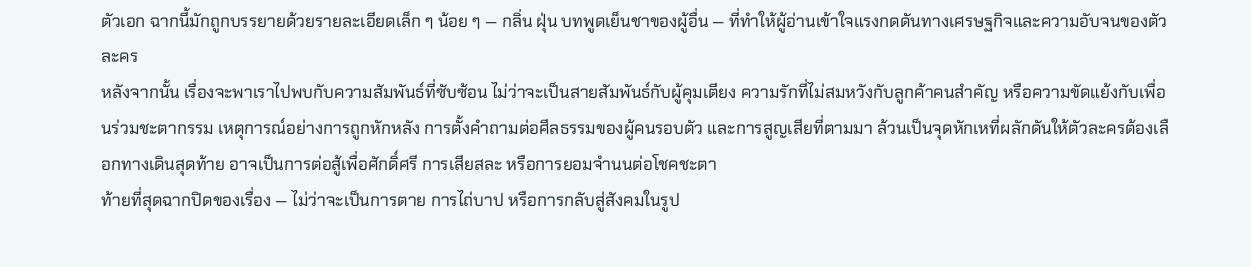ตัวเอก ฉากนี้มักถูกบรรยายด้วยรายละเอียดเล็ก ๆ น้อย ๆ — กลิ่น ฝุ่น บทพูดเย็นชาของผู้อื่น — ที่ทำให้ผู้อ่านเข้าใจแรงกดดันทางเศรษฐกิจและความอับจนของตัวละคร
หลังจากนั้น เรื่องจะพาเราไปพบกับความสัมพันธ์ที่ซับซ้อน ไม่ว่าจะเป็นสายสัมพันธ์กับผู้คุมเตียง ความรักที่ไม่สมหวังกับลูกค้าคนสำคัญ หรือความขัดแย้งกับเพื่อนร่วมชะตากรรม เหตุการณ์อย่างการถูกหักหลัง การตั้งคำถามต่อศีลธรรมของผู้คนรอบตัว และการสูญเสียที่ตามมา ล้วนเป็นจุดหักเหที่ผลักดันให้ตัวละครต้องเลือกทางเดินสุดท้าย อาจเป็นการต่อสู้เพื่อศักดิ์ศรี การเสียสละ หรือการยอมจำนนต่อโชคชะตา
ท้ายที่สุดฉากปิดของเรื่อง — ไม่ว่าจะเป็นการตาย การไถ่บาป หรือการกลับสู่สังคมในรูป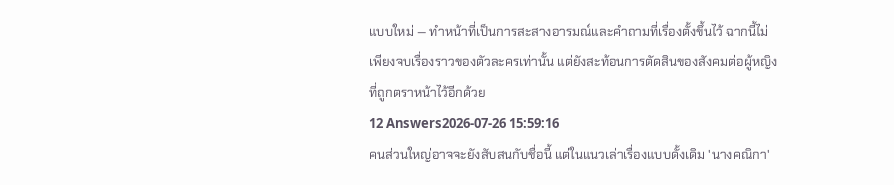แบบใหม่ — ทำหน้าที่เป็นการสะสางอารมณ์และคำถามที่เรื่องตั้งขึ้นไว้ ฉากนี้ไม่เพียงจบเรื่องราวของตัวละครเท่านั้น แต่ยังสะท้อนการตัดสินของสังคมต่อผู้หญิงที่ถูกตราหน้าไว้อีกด้วย
12 Answers2026-07-26 15:59:16
คนส่วนใหญ่อาจจะยังสับสนกับชื่อนี้ แต่ในแนวเล่าเรื่องแบบดั้งเดิม 'นางคณิกา'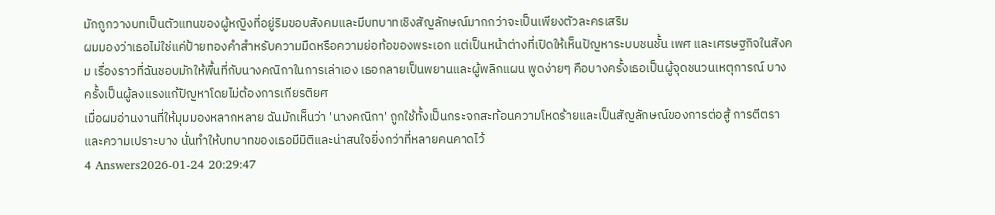มักถูกวางบทเป็นตัวแทนของผู้หญิงที่อยู่ริมขอบสังคมและมีบทบาทเชิงสัญลักษณ์มากกว่าจะเป็นเพียงตัวละครเสริม
ผมมองว่าเธอไม่ใช่แค่ป้ายทองคำสำหรับความมืดหรือความย่อท้อของพระเอก แต่เป็นหน้าต่างที่เปิดให้เห็นปัญหาระบบชนชั้น เพศ และเศรษฐกิจในสังคม เรื่องราวที่ฉันชอบมักให้พื้นที่กับนางคณิกาในการเล่าเอง เธอกลายเป็นพยานและผู้พลิกแผน พูดง่ายๆ คือบางครั้งเธอเป็นผู้จุดชนวนเหตุการณ์ บางครั้งเป็นผู้ลงแรงแก้ปัญหาโดยไม่ต้องการเกียรติยศ
เมื่อผมอ่านงานที่ให้มุมมองหลากหลาย ฉันมักเห็นว่า 'นางคณิกา' ถูกใช้ทั้งเป็นกระจกสะท้อนความโหดร้ายและเป็นสัญลักษณ์ของการต่อสู้ การตีตรา และความเปราะบาง นั่นทำให้บทบาทของเธอมีมิติและน่าสนใจยิ่งกว่าที่หลายคนคาดไว้
4 Answers2026-01-24 20:29:47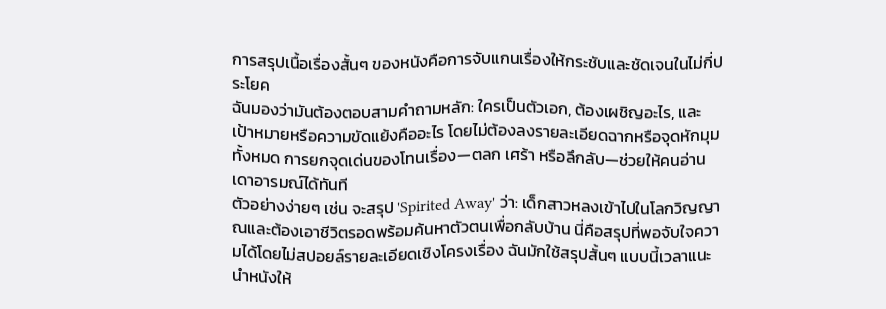การสรุปเนื้อเรื่องสั้นๆ ของหนังคือการจับแกนเรื่องให้กระชับและชัดเจนในไม่กี่ประโยค
ฉันมองว่ามันต้องตอบสามคำถามหลัก: ใครเป็นตัวเอก, ต้องเผชิญอะไร, และเป้าหมายหรือความขัดแย้งคืออะไร โดยไม่ต้องลงรายละเอียดฉากหรือจุดหักมุมทั้งหมด การยกจุดเด่นของโทนเรื่อง—ตลก เศร้า หรือลึกลับ—ช่วยให้คนอ่านเดาอารมณ์ได้ทันที
ตัวอย่างง่ายๆ เช่น จะสรุป 'Spirited Away' ว่า: เด็กสาวหลงเข้าไปในโลกวิญญาณและต้องเอาชีวิตรอดพร้อมค้นหาตัวตนเพื่อกลับบ้าน นี่คือสรุปที่พอจับใจความได้โดยไม่สปอยล์รายละเอียดเชิงโครงเรื่อง ฉันมักใช้สรุปสั้นๆ แบบนี้เวลาแนะนำหนังให้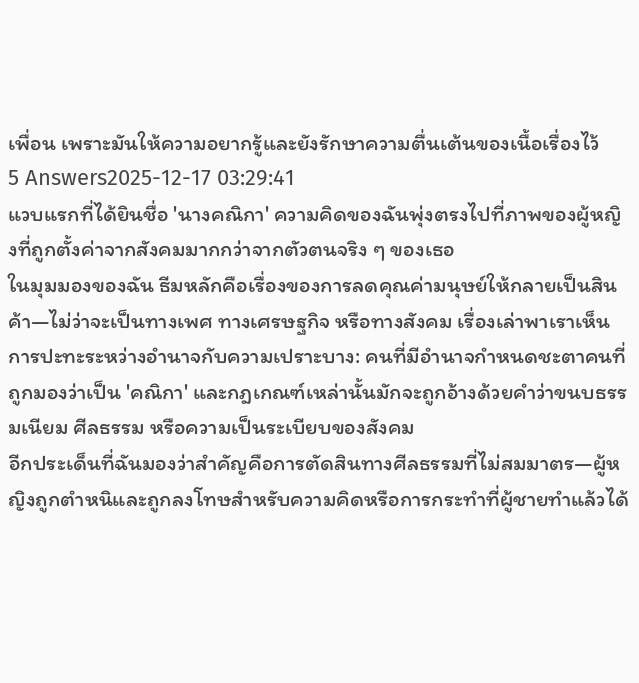เพื่อน เพราะมันให้ความอยากรู้และยังรักษาความตื่นเต้นของเนื้อเรื่องไว้
5 Answers2025-12-17 03:29:41
แวบแรกที่ได้ยินชื่อ 'นางคณิกา' ความคิดของฉันพุ่งตรงไปที่ภาพของผู้หญิงที่ถูกตั้งค่าจากสังคมมากกว่าจากตัวตนจริง ๆ ของเธอ
ในมุมมองของฉัน ธีมหลักคือเรื่องของการลดคุณค่ามนุษย์ให้กลายเป็นสินค้า—ไม่ว่าจะเป็นทางเพศ ทางเศรษฐกิจ หรือทางสังคม เรื่องเล่าพาเราเห็นการปะทะระหว่างอำนาจกับความเปราะบาง: คนที่มีอำนาจกำหนดชะตาคนที่ถูกมองว่าเป็น 'คณิกา' และกฎเกณฑ์เหล่านั้นมักจะถูกอ้างด้วยคำว่าขนบธรรมเนียม ศีลธรรม หรือความเป็นระเบียบของสังคม
อีกประเด็นที่ฉันมองว่าสำคัญคือการตัดสินทางศีลธรรมที่ไม่สมมาตร—ผู้หญิงถูกตำหนิและถูกลงโทษสำหรับความคิดหรือการกระทำที่ผู้ชายทำแล้วได้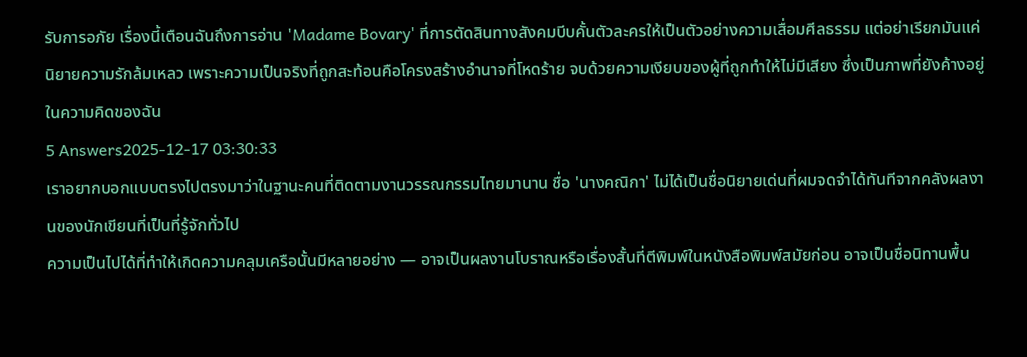รับการอภัย เรื่องนี้เตือนฉันถึงการอ่าน 'Madame Bovary' ที่การตัดสินทางสังคมบีบคั้นตัวละครให้เป็นตัวอย่างความเสื่อมศีลธรรม แต่อย่าเรียกมันแค่นิยายความรักล้มเหลว เพราะความเป็นจริงที่ถูกสะท้อนคือโครงสร้างอำนาจที่โหดร้าย จบด้วยความเงียบของผู้ที่ถูกทำให้ไม่มีเสียง ซึ่งเป็นภาพที่ยังค้างอยู่ในความคิดของฉัน
5 Answers2025-12-17 03:30:33
เราอยากบอกแบบตรงไปตรงมาว่าในฐานะคนที่ติดตามงานวรรณกรรมไทยมานาน ชื่อ 'นางคณิกา' ไม่ได้เป็นชื่อนิยายเด่นที่ผมจดจำได้ทันทีจากคลังผลงานของนักเขียนที่เป็นที่รู้จักทั่วไป
ความเป็นไปได้ที่ทำให้เกิดความคลุมเครือนั้นมีหลายอย่าง — อาจเป็นผลงานโบราณหรือเรื่องสั้นที่ตีพิมพ์ในหนังสือพิมพ์สมัยก่อน อาจเป็นชื่อนิทานพื้น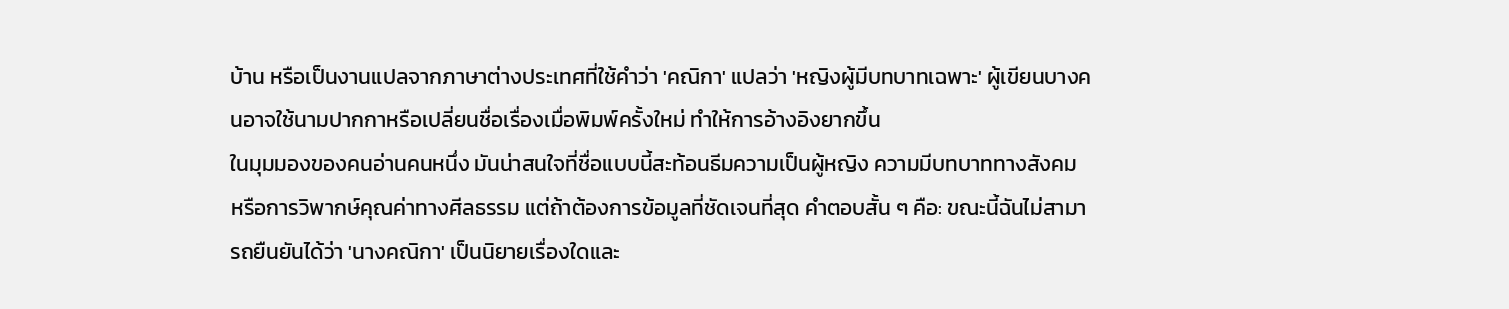บ้าน หรือเป็นงานแปลจากภาษาต่างประเทศที่ใช้คำว่า 'คณิกา' แปลว่า 'หญิงผู้มีบทบาทเฉพาะ' ผู้เขียนบางคนอาจใช้นามปากกาหรือเปลี่ยนชื่อเรื่องเมื่อพิมพ์ครั้งใหม่ ทำให้การอ้างอิงยากขึ้น
ในมุมมองของคนอ่านคนหนึ่ง มันน่าสนใจที่ชื่อแบบนี้สะท้อนธีมความเป็นผู้หญิง ความมีบทบาททางสังคม หรือการวิพากษ์คุณค่าทางศีลธรรม แต่ถ้าต้องการข้อมูลที่ชัดเจนที่สุด คำตอบสั้น ๆ คือ: ขณะนี้ฉันไม่สามารถยืนยันได้ว่า 'นางคณิกา' เป็นนิยายเรื่องใดและ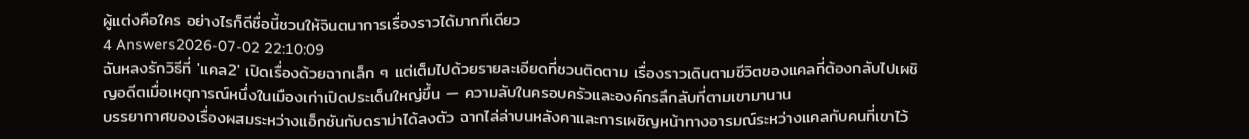ผู้แต่งคือใคร อย่างไรก็ดีชื่อนี้ชวนให้จินตนาการเรื่องราวได้มากทีเดียว
4 Answers2026-07-02 22:10:09
ฉันหลงรักวิธีที่ 'แคล2' เปิดเรื่องด้วยฉากเล็ก ๆ แต่เต็มไปด้วยรายละเอียดที่ชวนติดตาม เรื่องราวเดินตามชีวิตของแคลที่ต้องกลับไปเผชิญอดีตเมื่อเหตุการณ์หนึ่งในเมืองเก่าเปิดประเด็นใหญ่ขึ้น — ความลับในครอบครัวและองค์กรลึกลับที่ตามเขามานาน
บรรยากาศของเรื่องผสมระหว่างแอ็กชันกับดราม่าได้ลงตัว ฉากไล่ล่าบนหลังคาและการเผชิญหน้าทางอารมณ์ระหว่างแคลกับคนที่เขาไว้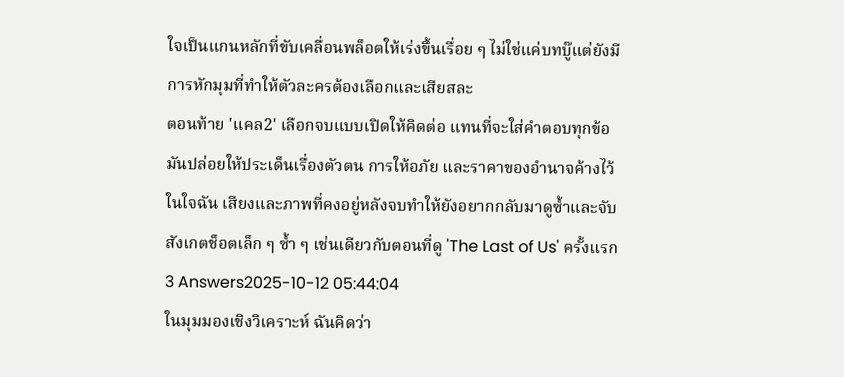ใจเป็นแกนหลักที่ขับเคลื่อนพล็อตให้เร่งขึ้นเรื่อย ๆ ไม่ใช่แค่บทบู๊แต่ยังมีการหักมุมที่ทำให้ตัวละครต้องเลือกและเสียสละ
ตอนท้าย 'แคล2' เลือกจบแบบเปิดให้คิดต่อ แทนที่จะใส่คำตอบทุกข้อ มันปล่อยให้ประเด็นเรื่องตัวตน การให้อภัย และราคาของอำนาจค้างไว้ในใจฉัน เสียงและภาพที่คงอยู่หลังจบทำให้ยังอยากกลับมาดูซ้ำและจับสังเกตช็อตเล็ก ๆ ซ้ำ ๆ เช่นเดียวกับตอนที่ดู 'The Last of Us' ครั้งแรก
3 Answers2025-10-12 05:44:04
ในมุมมองเชิงวิเคราะห์ ฉันคิดว่า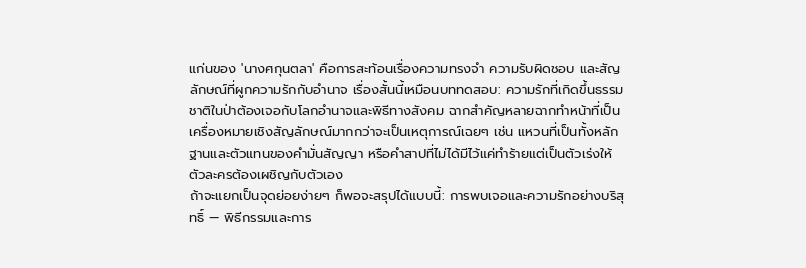แก่นของ 'นางศกุนตลา' คือการสะท้อนเรื่องความทรงจำ ความรับผิดชอบ และสัญลักษณ์ที่ผูกความรักกับอำนาจ เรื่องสั้นนี้เหมือนบททดสอบ: ความรักที่เกิดขึ้นธรรมชาติในป่าต้องเจอกับโลกอำนาจและพิธีทางสังคม ฉากสำคัญหลายฉากทำหน้าที่เป็นเครื่องหมายเชิงสัญลักษณ์มากกว่าจะเป็นเหตุการณ์เฉยๆ เช่น แหวนที่เป็นทั้งหลักฐานและตัวแทนของคำมั่นสัญญา หรือคำสาปที่ไม่ได้มีไว้แค่ทำร้ายแต่เป็นตัวเร่งให้ตัวละครต้องเผชิญกับตัวเอง
ถ้าจะแยกเป็นจุดย่อยง่ายๆ ก็พอจะสรุปได้แบบนี้: การพบเจอและความรักอย่างบริสุทธิ์ — พิธีกรรมและการ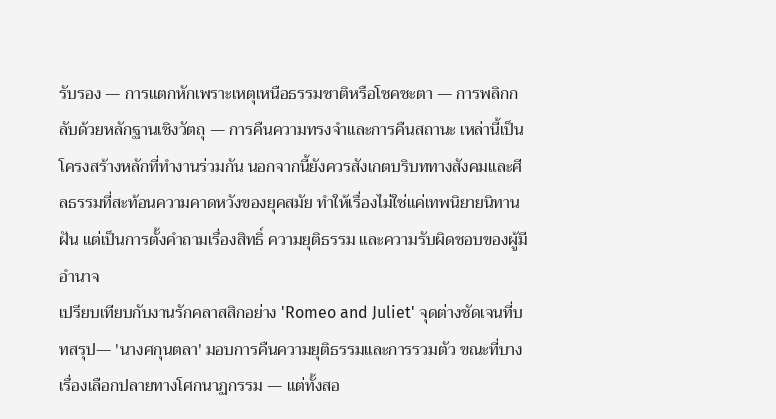รับรอง — การแตกหักเพราะเหตุเหนือธรรมชาติหรือโชคชะตา — การพลิกกลับด้วยหลักฐานเชิงวัตถุ — การคืนความทรงจำและการคืนสถานะ เหล่านี้เป็นโครงสร้างหลักที่ทำงานร่วมกัน นอกจากนี้ยังควรสังเกตบริบททางสังคมและศีลธรรมที่สะท้อนความคาดหวังของยุคสมัย ทำให้เรื่องไม่ใช่แค่เทพนิยายนิทานฝัน แต่เป็นการตั้งคำถามเรื่องสิทธิ์ ความยุติธรรม และความรับผิดชอบของผู้มีอำนาจ
เปรียบเทียบกับงานรักคลาสสิกอย่าง 'Romeo and Juliet' จุดต่างชัดเจนที่บทสรุป— 'นางศกุนตลา' มอบการคืนความยุติธรรมและการรวมตัว ขณะที่บางเรื่องเลือกปลายทางโศกนาฏกรรม — แต่ทั้งสอ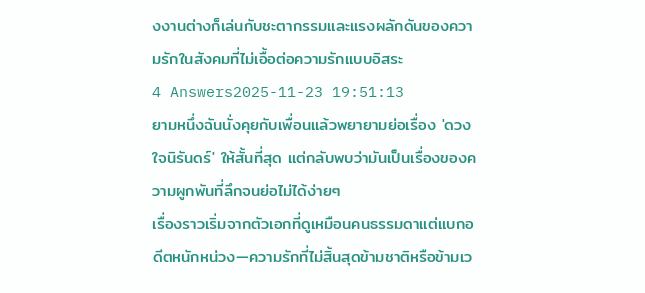งงานต่างก็เล่นกับชะตากรรมและแรงผลักดันของความรักในสังคมที่ไม่เอื้อต่อความรักแบบอิสระ
4 Answers2025-11-23 19:51:13
ยามหนึ่งฉันนั่งคุยกับเพื่อนแล้วพยายามย่อเรื่อง 'ดวงใจนิรันดร์' ให้สั้นที่สุด แต่กลับพบว่ามันเป็นเรื่องของความผูกพันที่ลึกจนย่อไม่ได้ง่ายๆ
เรื่องราวเริ่มจากตัวเอกที่ดูเหมือนคนธรรมดาแต่แบกอดีตหนักหน่วง—ความรักที่ไม่สิ้นสุดข้ามชาติหรือข้ามเว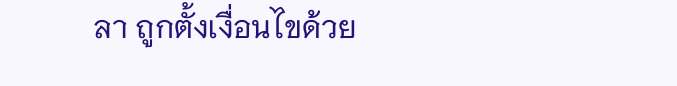ลา ถูกตั้งเงื่อนไขด้วย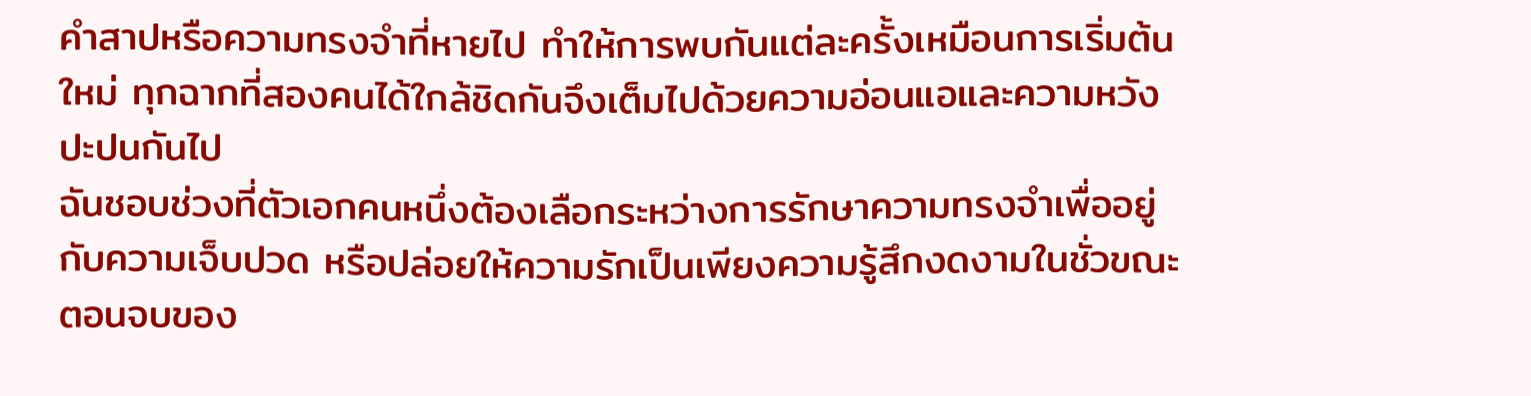คำสาปหรือความทรงจำที่หายไป ทำให้การพบกันแต่ละครั้งเหมือนการเริ่มต้นใหม่ ทุกฉากที่สองคนได้ใกล้ชิดกันจึงเต็มไปด้วยความอ่อนแอและความหวังปะปนกันไป
ฉันชอบช่วงที่ตัวเอกคนหนึ่งต้องเลือกระหว่างการรักษาความทรงจำเพื่ออยู่กับความเจ็บปวด หรือปล่อยให้ความรักเป็นเพียงความรู้สึกงดงามในชั่วขณะ ตอนจบของ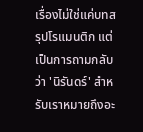เรื่องไม่ใช่แค่บทสรุปโรแมนติก แต่เป็นการถามกลับว่า 'นิรันดร์' สำหรับเราหมายถึงอะ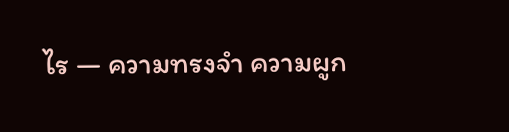ไร — ความทรงจำ ความผูก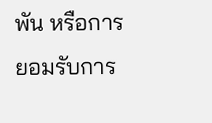พัน หรือการยอมรับการ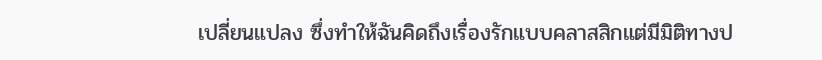เปลี่ยนแปลง ซึ่งทำให้ฉันคิดถึงเรื่องรักแบบคลาสสิกแต่มีมิติทางป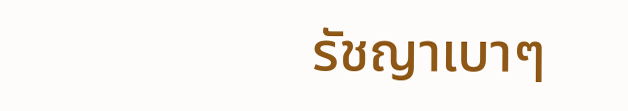รัชญาเบาๆ